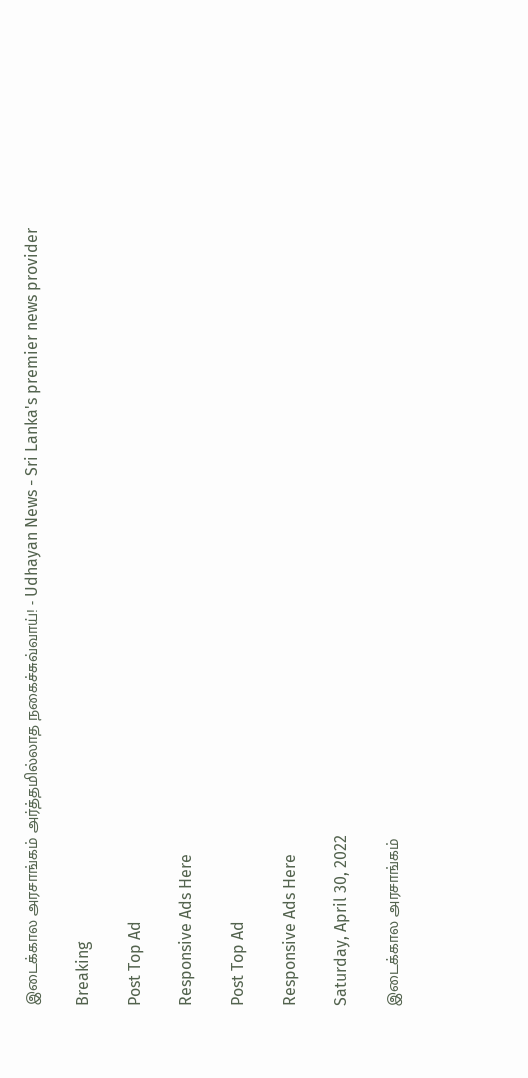இடைக்கால அரசாங்கம் அர்த்தமில்லாத நகைச்சுவ்வாய்! - Udhayan News - Sri Lanka's premier news provider

Breaking

Post Top Ad

Responsive Ads Here

Post Top Ad

Responsive Ads Here

Saturday, April 30, 2022

இடைக்கால அரசாங்கம்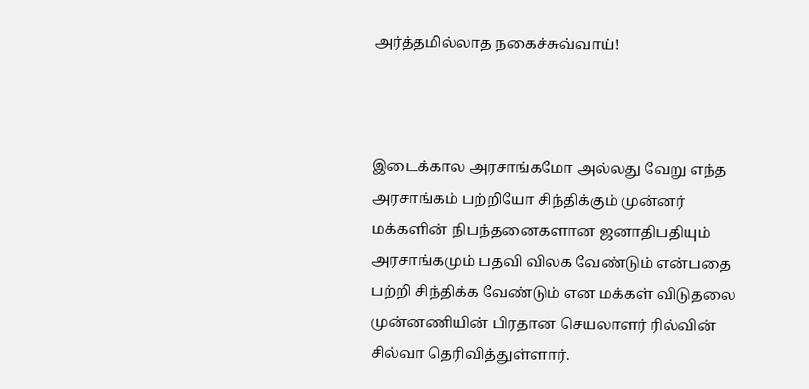அர்த்தமில்லாத நகைச்சுவ்வாய்!



இடைக்கால அரசாங்கமோ அல்லது வேறு எந்த அரசாங்கம் பற்றியோ சிந்திக்கும் முன்னர் மக்களின் நிபந்தனைகளான ஜனாதிபதியும் அரசாங்கமும் பதவி விலக வேண்டும் என்பதை பற்றி சிந்திக்க வேண்டும் என மக்கள் விடுதலை முன்னணியின் பிரதான செயலாளர் ரில்வின் சில்வா தெரிவித்துள்ளார்.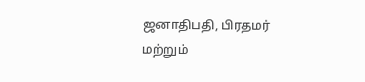ஜனாதிபதி, பிரதமர் மற்றும்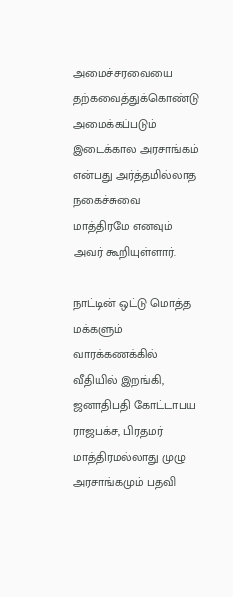அமைச்சரவையை தற்கவைத்துக்கொண்டு அமைக்கப்படும் இடைக்கால அரசாங்கம் என்பது அர்த்தமில்லாத நகைச்சுவை மாத்திரமே எனவும் அவர் கூறியுள்ளார்.

நாட்டின் ஒட்டு மொத்த மக்களும் வாரக்கணக்கில் வீதியில் இறங்கி, ஜனாதிபதி கோட்டாபய ராஜபக்ச, பிரதமர் மாத்திரமல்லாது முழு அரசாங்கமும் பதவி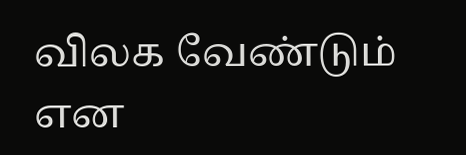விலக வேண்டும் என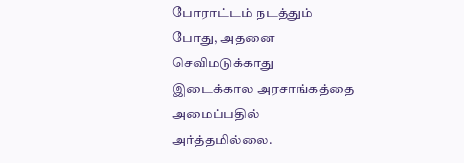போராட்டம் நடத்தும் போது, அதனை செவிமடுக்காது இடைக்கால அரசாங்கத்தை அமைப்பதில் அர்த்தமில்லை.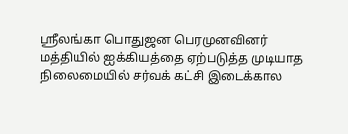ஸ்ரீலங்கா பொதுஜன பெரமுனவினர் மத்தியில் ஐக்கியத்தை ஏற்படுத்த முடியாத நிலைமையில் சர்வக் கட்சி இடைக்கால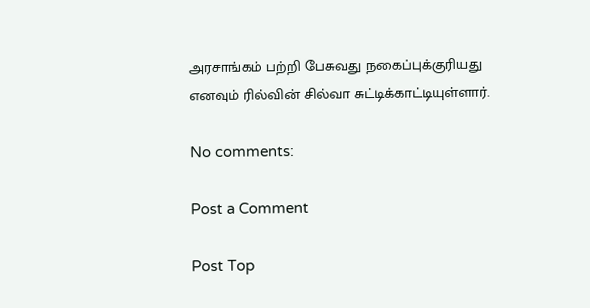அரசாங்கம் பற்றி பேசுவது நகைப்புக்குரியது எனவும் ரில்வின் சில்வா சுட்டிக்காட்டியுள்ளார்.

No comments:

Post a Comment

Post Top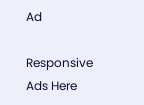Ad

Responsive Ads Here